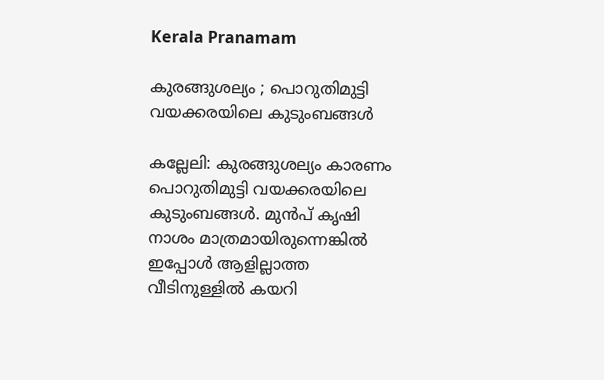Kerala Pranamam

കുരങ്ങുശല്യം ; പൊറുതിമുട്ടി വയക്കരയിലെ കുടുംബങ്ങള്‍

കല്ലേലി: കുരങ്ങുശല്യം കാരണം പൊറുതിമുട്ടി വയക്കരയിലെ കുടുംബങ്ങള്‍. മുന്‍പ് കൃഷി നാശം മാത്രമായിരുന്നെങ്കില്‍ ഇപ്പോള്‍ ആളില്ലാത്ത വീടിനുള്ളില്‍ കയറി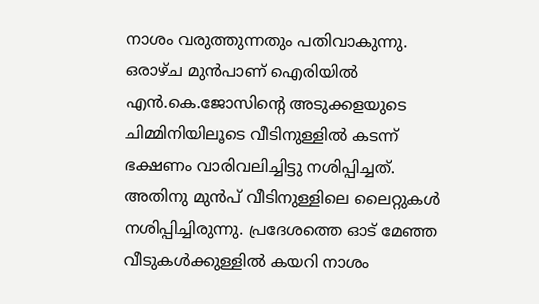നാശം വരുത്തുന്നതും പതിവാകുന്നു. ഒരാഴ്ച മുന്‍പാണ് ഐരിയില്‍ എന്‍.കെ.ജോസിന്റെ അടുക്കളയുടെ ചിമ്മിനിയിലൂടെ വീടിനുള്ളില്‍ കടന്ന് ഭക്ഷണം വാരിവലിച്ചിട്ടു നശിപ്പിച്ചത്. അതിനു മുന്‍പ് വീടിനുള്ളിലെ ലൈറ്റുകള്‍ നശിപ്പിച്ചിരുന്നു. പ്രദേശത്തെ ഓട് മേഞ്ഞ വീടുകള്‍ക്കുള്ളില്‍ കയറി നാശം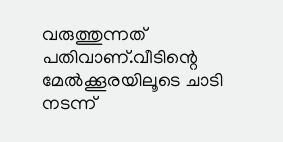വരുത്തുന്നത് പതിവാണ്.വീടിന്റെ മേല്‍ക്കൂരയിലൂടെ ചാടി നടന്ന്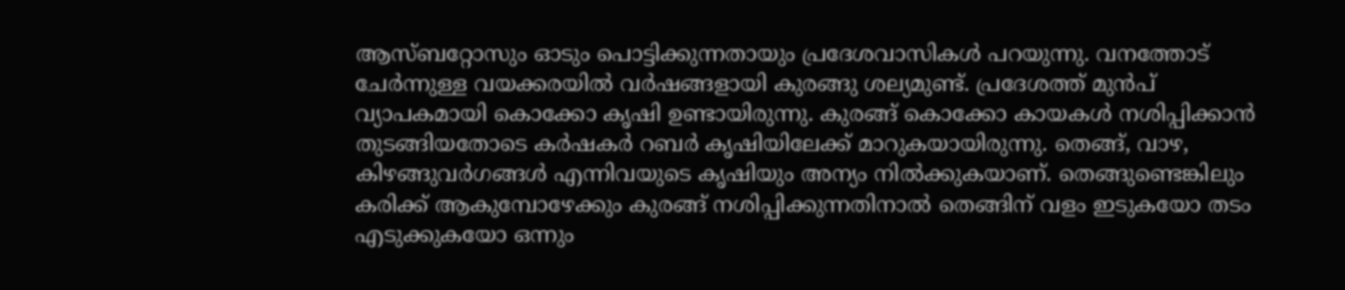ആസ്ബറ്റോസും ഓടും പൊട്ടിക്കുന്നതായും പ്രദേശവാസികള്‍ പറയുന്നു. വനത്തോട് ചേര്‍ന്നുള്ള വയക്കരയില്‍ വര്‍ഷങ്ങളായി കുരങ്ങു ശല്യമുണ്ട്. പ്രദേശത്ത് മുന്‍പ് വ്യാപകമായി കൊക്കോ കൃഷി ഉണ്ടായിരുന്നു. കുരങ്ങ് കൊക്കോ കായകള്‍ നശിപ്പിക്കാന്‍ തുടങ്ങിയതോടെ കര്‍ഷകര്‍ റബര്‍ കൃഷിയിലേക്ക് മാറുകയായിരുന്നു. തെങ്ങ്, വാഴ, കിഴങ്ങുവര്‍ഗങ്ങള്‍ എന്നിവയുടെ കൃഷിയും അന്യം നില്‍ക്കുകയാണ്. തെങ്ങുണ്ടെങ്കിലും കരിക്ക് ആകുമ്പോഴേക്കും കുരങ്ങ് നശിപ്പിക്കുന്നതിനാല്‍ തെങ്ങിന് വളം ഇടുകയോ തടം എടുക്കുകയോ ഒന്നും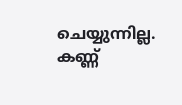ചെയ്യുന്നില്ല. കണ്ണ്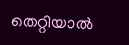തെറ്റിയാല്‍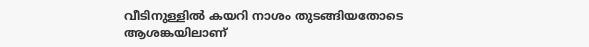വീടിനുള്ളില്‍ കയറി നാശം തുടങ്ങിയതോടെ ആശങ്കയിലാണ്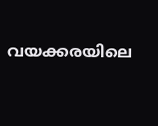വയക്കരയിലെ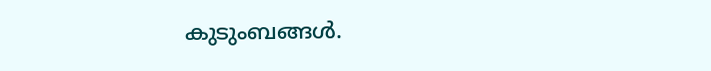കുടുംബങ്ങള്‍.